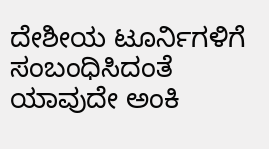ದೇಶೀಯ ಟೂರ್ನಿಗಳಿಗೆ ಸಂಬಂಧಿಸಿದಂತೆ ಯಾವುದೇ ಅಂಕಿ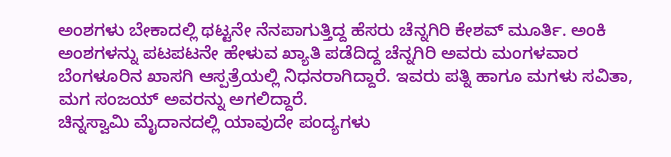ಅಂಶಗಳು ಬೇಕಾದಲ್ಲಿ ಥಟ್ಟನೇ ನೆನಪಾಗುತ್ತಿದ್ದ ಹೆಸರು ಚೆನ್ನಗಿರಿ ಕೇಶವ್ ಮೂರ್ತಿ. ಅಂಕಿ ಅಂಶಗಳನ್ನು ಪಟಪಟನೇ ಹೇಳುವ ಖ್ಯಾತಿ ಪಡೆದಿದ್ದ ಚೆನ್ನಗಿರಿ ಅವರು ಮಂಗಳವಾರ ಬೆಂಗಳೂರಿನ ಖಾಸಗಿ ಆಸ್ಪತ್ರೆಯಲ್ಲಿ ನಿಧನರಾಗಿದ್ದಾರೆ. ಇವರು ಪತ್ನಿ ಹಾಗೂ ಮಗಳು ಸವಿತಾ, ಮಗ ಸಂಜಯ್ ಅವರನ್ನು ಅಗಲಿದ್ದಾರೆ.
ಚಿನ್ನಸ್ವಾಮಿ ಮೈದಾನದಲ್ಲಿ ಯಾವುದೇ ಪಂದ್ಯಗಳು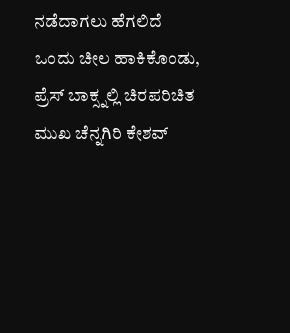ನಡೆದಾಗಲು ಹೆಗಲಿದೆ ಒಂದು ಚೀಲ ಹಾಕಿಕೊಂಡು, ಪ್ರೆಸ್ ಬಾಕ್ಸ್ನಲ್ಲಿ ಚಿರಪರಿಚಿತ ಮುಖ ಚೆನ್ನಗಿರಿ ಕೇಶವ್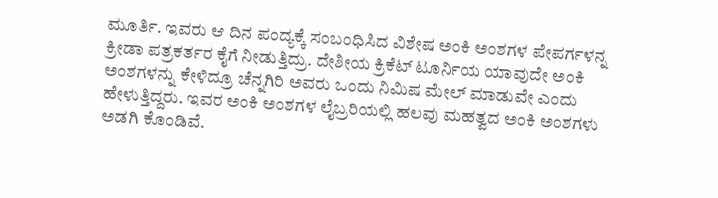ಮೂರ್ತಿ. ಇವರು ಆ ದಿನ ಪಂದ್ಯಕ್ಕೆ ಸಂಬಂಧಿಸಿದ ವಿಶೇಷ ಅಂಕಿ ಅಂಶಗಳ ಪೇಪರ್ಗಳನ್ನ ಕ್ರೀಡಾ ಪತ್ರಕರ್ತರ ಕೈಗೆ ನೀಡುತ್ತಿದ್ರು. ದೇಶೀಯ ಕ್ರಿಕೆಟ್ ಟೂರ್ನಿಯ ಯಾವುದೇ ಅಂಕಿ ಅಂಶಗಳನ್ನು ಕೇಳಿದ್ರೂ ಚೆನ್ನಗಿರಿ ಅವರು ಒಂದು ನಿಮಿಷ ಮೇಲ್ ಮಾಡುವೇ ಎಂದು ಹೇಳುತ್ತಿದ್ದರು. ಇವರ ಅಂಕಿ ಅಂಶಗಳ ಲೈಬ್ರರಿಯಲ್ಲಿ ಹಲವು ಮಹತ್ವದ ಅಂಕಿ ಅಂಶಗಳು ಅಡಗಿ ಕೊಂಡಿವೆ.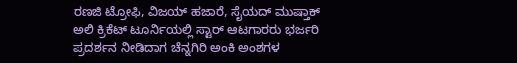ರಣಜಿ ಟ್ರೋಫಿ, ವಿಜಯ್ ಹಜಾರೆ, ಸೈಯದ್ ಮುಷ್ತಾಕ್ ಅಲಿ ಕ್ರಿಕೆಟ್ ಟೂರ್ನಿಯಲ್ಲಿ ಸ್ಟಾರ್ ಆಟಗಾರರು ಭರ್ಜರಿ ಪ್ರದರ್ಶನ ನೀಡಿದಾಗ ಚೆನ್ನಗಿರಿ ಅಂಕಿ ಅಂಶಗಳ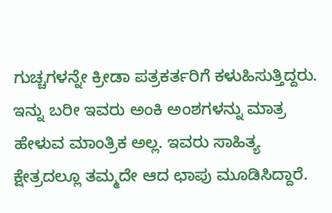ಗುಚ್ಚಗಳನ್ನೇ ಕ್ರೀಡಾ ಪತ್ರಕರ್ತರಿಗೆ ಕಳುಹಿಸುತ್ತಿದ್ದರು. ಇನ್ನು ಬರೀ ಇವರು ಅಂಕಿ ಅಂಶಗಳನ್ನು ಮಾತ್ರ ಹೇಳುವ ಮಾಂತ್ರಿಕ ಅಲ್ಲ. ಇವರು ಸಾಹಿತ್ಯ ಕ್ಷೇತ್ರದಲ್ಲೂ ತಮ್ಮದೇ ಆದ ಛಾಪು ಮೂಡಿಸಿದ್ದಾರೆ.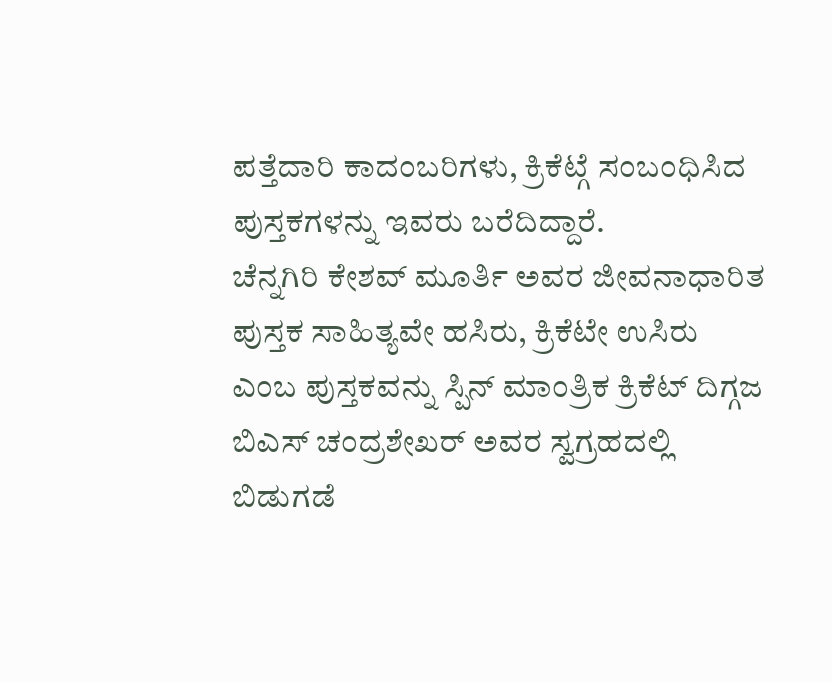ಪತ್ತೆದಾರಿ ಕಾದಂಬರಿಗಳು, ಕ್ರಿಕೆಟ್ಗೆ ಸಂಬಂಧಿಸಿದ ಪುಸ್ತಕಗಳನ್ನು ಇವರು ಬರೆದಿದ್ದಾರೆ.
ಚೆನ್ನಗಿರಿ ಕೇಶವ್ ಮೂರ್ತಿ ಅವರ ಜೀವನಾಧಾರಿತ ಪುಸ್ತಕ ಸಾಹಿತ್ಯವೇ ಹಸಿರು, ಕ್ರಿಕೆಟೇ ಉಸಿರು ಎಂಬ ಪುಸ್ತಕವನ್ನು ಸ್ಪಿನ್ ಮಾಂತ್ರಿಕ ಕ್ರಿಕೆಟ್ ದಿಗ್ಗಜ ಬಿಎಸ್ ಚಂದ್ರಶೇಖರ್ ಅವರ ಸ್ವಗ್ರಹದಲ್ಲಿ ಬಿಡುಗಡೆ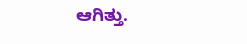ಆಗಿತ್ತು.